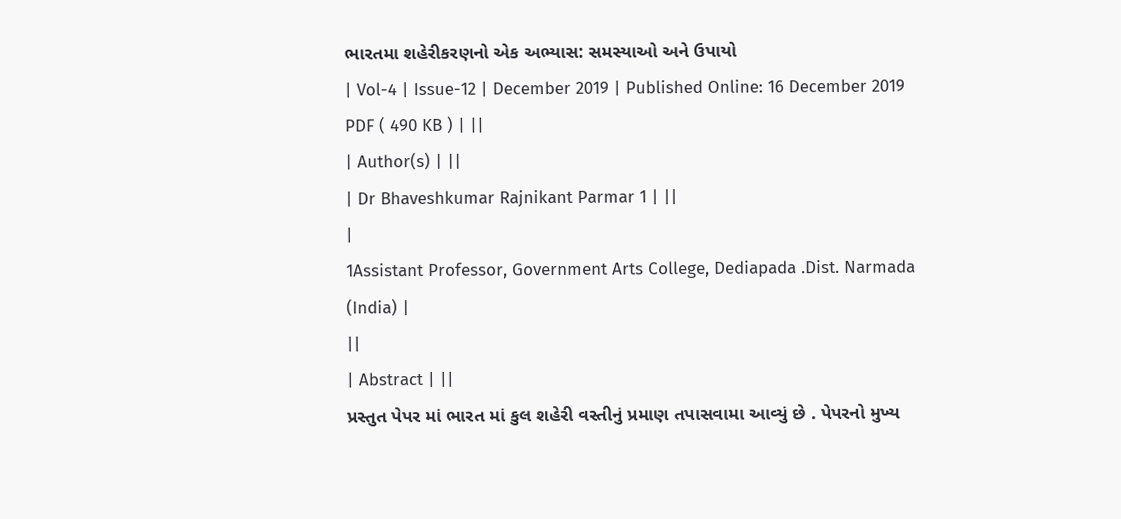ભારતમા શહેરીકરણનો એક અભ્યાસ: સમસ્યાઓ અને ઉપાયો
| Vol-4 | Issue-12 | December 2019 | Published Online: 16 December 2019 PDF ( 490 KB ) | ||
| Author(s) | ||
| Dr Bhaveshkumar Rajnikant Parmar 1 | ||
|
1Assistant Professor, Government Arts College, Dediapada .Dist. Narmada (India) |
||
| Abstract | ||
પ્રસ્તુત પેપર માં ભારત માં કુલ શહેરી વસ્તીનું પ્રમાણ તપાસવામા આવ્યું છે . પેપરનો મુખ્ય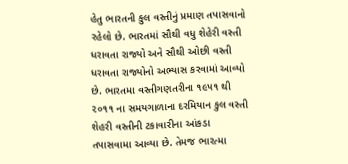હેતુ ભારતની કુલ વસ્તીનું પ્રમાણ તપાસવાનો રહેલો છે. ભારતમાં સૌથી વધુ શેહેરી વસ્તી ધરાવતા રાજ્યો અને સૌથી ઓછી વસ્તી ધરાવતા રાજ્યોનો અભ્યાસ કરવામાં આવ્યો છે. ભારતમા વસ્તીગણતરીના ૧૯૫૧ થી ૨૦૧૧ ના સમયગાળાના દરમિયાન કુલ વસ્તી શેહરી વસ્તીની ટકાવારીના આંકડા તપાસવામા આવ્યા છે. તેમજ ભારત્મા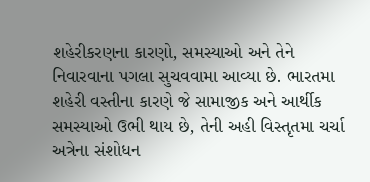શહેરીકરણના કારણો, સમસ્યાઓ અને તેને નિવારવાના પગલા સુચવવામા આવ્યા છે. ભારતમા શહેરી વસ્તીના કારણે જે સામાજીક અને આર્થીક સમસ્યાઓ ઉભી થાય છે, તેની અહી વિસ્તૃતમા ચર્ચા અત્રેના સંશોધન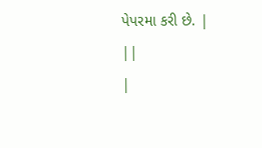પેપરમા કરી છે. |
||
|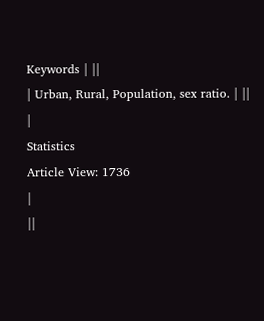Keywords | ||
| Urban, Rural, Population, sex ratio. | ||
|
Statistics
Article View: 1736
|
||